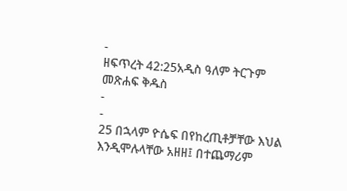-
ዘፍጥረት 42:25አዲስ ዓለም ትርጉም መጽሐፍ ቅዱስ
-
-
25 በኋላም ዮሴፍ በየከረጢቶቻቸው እህል እንዲሞሉላቸው አዘዘ፤ በተጨማሪም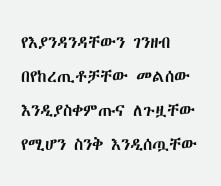የእያንዳንዳቸውን ገንዘብ በየከረጢቶቻቸው መልሰው እንዲያስቀምጡና ለጉዟቸው የሚሆን ስንቅ እንዲሰጧቸው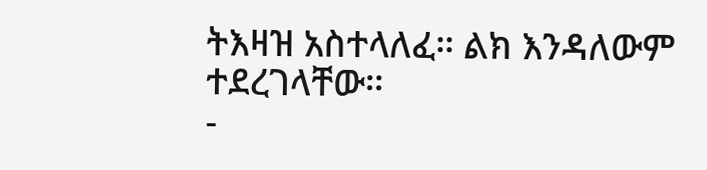ትእዛዝ አስተላለፈ። ልክ እንዳለውም ተደረገላቸው።
-